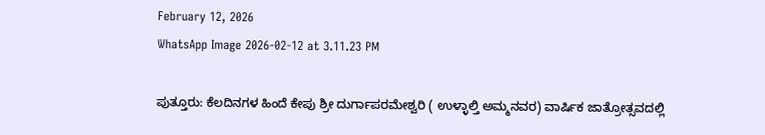February 12, 2026
WhatsApp Image 2026-02-12 at 3.11.23 PM

ಪುತ್ತೂರು: ಕೆಲದಿನಗಳ ಹಿಂದೆ ಕೇಪು ಶ್ರೀ ದುರ್ಗಾಪರಮೇಶ್ವರಿ ( ಉಳ್ಳಾಲ್ತಿ ಅಮ್ಮನವರ) ವಾರ್ಷಿಕ ಜಾತ್ರೋತ್ಸವದಲ್ಲಿ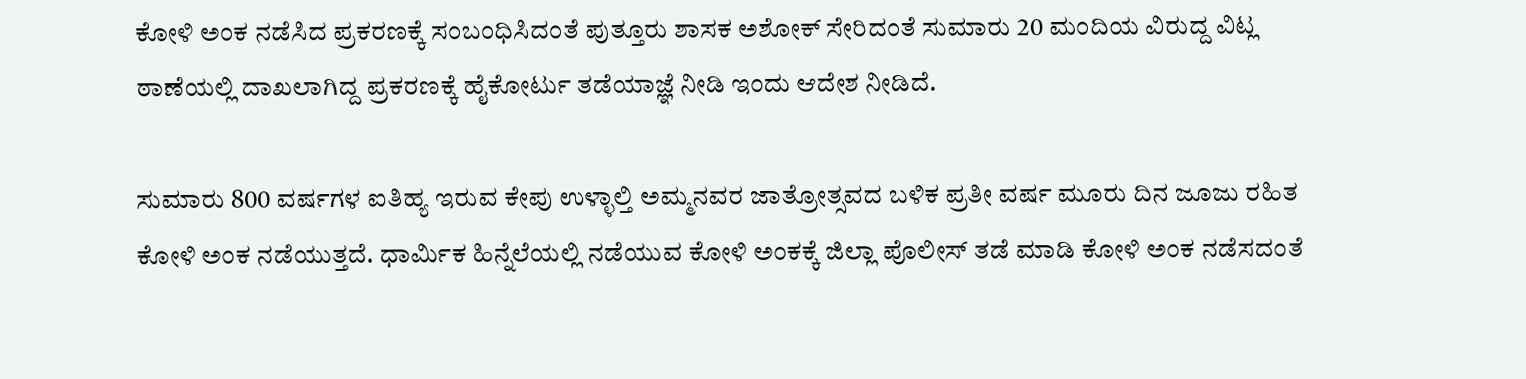ಕೋಳಿ ಅಂಕ ನಡೆಸಿದ ಪ್ರಕರಣಕ್ಕೆ ಸಂಬಂಧಿಸಿದಂತೆ ಪುತ್ತೂರು ಶಾಸಕ ಅಶೋಕ್ ಸೇರಿದಂತೆ ಸುಮಾರು 20 ಮಂದಿಯ ವಿರುದ್ದ ವಿಟ್ಲ ಠಾಣೆಯಲ್ಲಿ ದಾಖಲಾಗಿದ್ದ ಪ್ರಕರಣಕ್ಕೆ ಹೈಕೋರ್ಟು ತಡೆಯಾಜ್ಞೆ ನೀಡಿ ಇಂದು ಆದೇಶ ನೀಡಿದೆ.

ಸುಮಾರು 800 ವರ್ಷಗಳ ಐತಿಹ್ಯ ಇರುವ ಕೇಪು ಉಳ್ಳಾಲ್ತಿ ಅಮ್ಮನವರ ಜಾತ್ರೋತ್ಸವದ ಬಳಿಕ ಪ್ರತೀ ವರ್ಷ ಮೂರು ದಿನ ಜೂಜು ರಹಿತ ಕೋಳಿ ಅಂಕ ನಡೆಯುತ್ತದೆ. ಧಾರ್ಮಿಕ ಹಿನ್ನೆಲೆಯಲ್ಲಿ ನಡೆಯುವ ಕೋಳಿ ಅಂಕಕ್ಕೆ ಜಿಲ್ಲಾ ಪೊಲೀಸ್ ತಡೆ ಮಾಡಿ ಕೋಳಿ ಅಂಕ ನಡೆಸದಂತೆ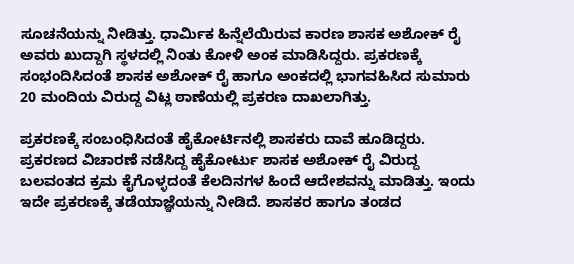ಸೂಚನೆಯನ್ನು ನೀಡಿತ್ತು. ಧಾರ್ಮಿಕ ಹಿನ್ನೆಲೆಯಿರುವ ಕಾರಣ ಶಾಸಕ ಅಶೋಕ್ ರೈ ಅವರು ಖುದ್ದಾಗಿ ಸ್ಥಳದಲ್ಲಿ ನಿಂತು ಕೋಳಿ ಅಂಕ ಮಾಡಿಸಿದ್ದರು. ಪ್ರಕರಣಕ್ಕೆ ಸಂಭಂದಿಸಿದಂತೆ ಶಾಸಕ ಅಶೋಕ್ ರೈ ಹಾಗೂ ಅಂಕದಲ್ಲಿ ಭಾಗವಹಿಸಿದ ಸುಮಾರು 20 ಮಂದಿಯ ವಿರುದ್ದ ವಿಟ್ಲ ಠಾಣೆಯಲ್ಲಿ ಪ್ರಕರಣ ದಾಖಲಾಗಿತ್ತು.

ಪ್ರಕರಣಕ್ಕೆ ಸಂಬಂಧಿಸಿದಂತೆ ಹೈಕೋರ್ಟಿನಲ್ಲಿ ಶಾಸಕರು ದಾವೆ ಹೂಡಿದ್ದರು. ಪ್ರಕರಣದ ವಿಚಾರಣೆ ನಡೆಸಿದ್ದ ಹೈಕೋರ್ಟು ಶಾಸಕ ಅಶೋಕ್ ರೈ ವಿರುದ್ದ ಬಲವಂತದ ಕ್ರಮ ಕೈಗೊಳ್ಳದಂತೆ ಕೆಲ‌ದಿನಗಳ ಹಿಂದೆ ಆದೇಶವನ್ನು ಮಾಡಿತ್ತು. ಇಂದು ಇದೇ ಪ್ರಕರಣಕ್ಕೆ ತಡೆಯಾಜ್ಞೆಯನ್ನು ನೀಡಿದೆ. ಶಾಸಕರ ಹಾಗೂ ತಂಡದ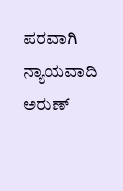ಪರವಾಗಿ ನ್ಯಾಯವಾದಿ ಅರುಣ್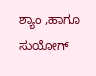ಶ್ಯಾಂ ,ಹಾಗೂ ಸುಯೋಗ್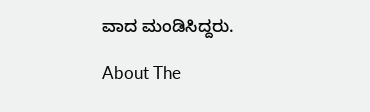ವಾದ ಮಂಡಿಸಿದ್ದರು.

About The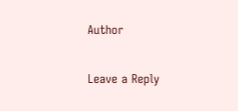Author

Leave a Reply